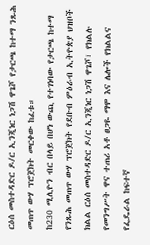ርዕሰ መስተዳድር ዶ/ር ኢንጂነር ነጋሽ ዋጌሾ የታርጫ ከተማ ንጹሕ መጠጥ ውሃ ፕሮጀክት መርቀው ከፈቱ።
ከ230 ሚሊዮን ብር በላይ በሆነ ውጪ የተገነባው የታርጫ ከተማ የንጹሕ መጠጥ ውሃ ፕሮጀክት የደቡብ ምዕራብ ኢትዮጵያ ህዝቦች ክልል ርዕሰ መስተዳድር ዶ/ር ኢንጂነር ነጋሽ ዋጌሾ፣ የክልሉ የመንግሥት ዋና ተጠሪ አቶ ፀጋዬ ማሞ እና ሌሎች የክልልና የፌዴራል ከፍተኛ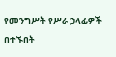የመንግሥት የሥራ ኃላፊዎች በተኙበት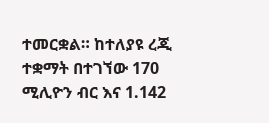ተመርቋል። ከተለያዩ ረጂ ተቋማት በተገኘው 170 ሚሊዮን ብር እና 1.142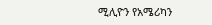ሚሊዮን የአሜሪካን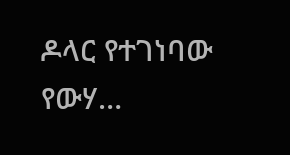ዶላር የተገነባው የውሃ…